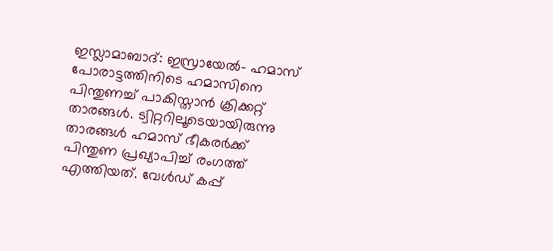ഇസ്ലാമാബാദ്: ഇസ്രായേൽ- ഹമാസ് പോരാട്ടത്തിനിടെ ഹമാസിനെ പിന്തുണച്ച് പാകിസ്താൻ ക്രിക്കറ്റ് താരങ്ങൾ. ട്വിറ്ററിലൂടെയായിരുന്നു താരങ്ങൾ ഹമാസ് ഭീകരർക്ക് പിന്തുണ പ്രഖ്യാപിച്ച് രംഗത്ത് എത്തിയത്. വേൾഡ് കപ്പ്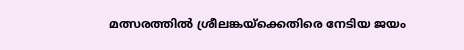മത്സരത്തിൽ ശ്രീലങ്കയ്ക്കെതിരെ നേടിയ ജയം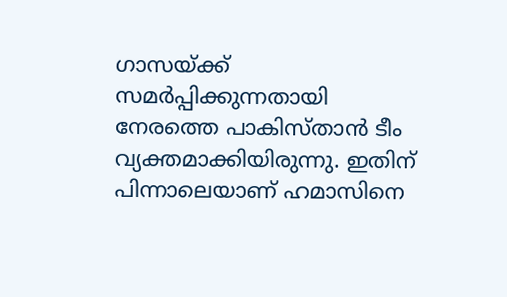ഗാസയ്ക്ക് സമർപ്പിക്കുന്നതായി നേരത്തെ പാകിസ്താൻ ടീം വ്യക്തമാക്കിയിരുന്നു. ഇതിന് പിന്നാലെയാണ് ഹമാസിനെ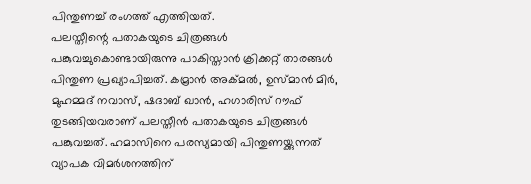പിന്തുണച്ച് രംഗത്ത് എത്തിയത്.
പലസ്തീന്റെ പതാകയുടെ ചിത്രങ്ങൾ പങ്കുവച്ചുകൊണ്ടായിരുന്നു പാകിസ്താൻ ക്രിക്കറ്റ് താരങ്ങൾ പിന്തുണ പ്രഖ്യാപിച്ചത്. കമ്രാൻ അക്മൽ, ഉസ്മാൻ മിർ, മുഹമ്മദ് നവാസ്, ഷദാബ് ഖാൻ, ഹഗാരിസ് റൗഫ് തുടങ്ങിയവരാണ് പലസ്തീൻ പതാകയുടെ ചിത്രങ്ങൾ പങ്കുവച്ചത്. ഹമാസിനെ പരസ്യമായി പിന്തുണയ്ക്കുന്നത് വ്യാപക വിമർശനത്തിന്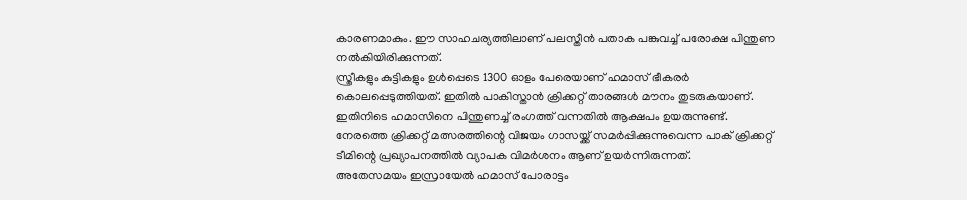കാരണമാകും. ഈ സാഹചര്യത്തിലാണ് പലസ്തീൻ പതാക പങ്കുവച്ച് പരോക്ഷ പിന്തുണ നൽകിയിരിക്കുന്നത്.
സ്ത്രീകളും കുട്ടികളും ഉൾപ്പെടെ 1300 ഓളം പേരെയാണ് ഹമാസ് ഭീകരർ കൊലപ്പെടുത്തിയത്. ഇതിൽ പാകിസ്താൻ ക്രിക്കറ്റ് താരങ്ങൾ മൗനം തുടരുകയാണ്. ഇതിനിടെ ഹമാസിനെ പിന്തുണച്ച് രംഗത്ത് വന്നതിൽ ആക്ഷപം ഉയരുന്നുണ്ട്. നേരത്തെ ക്രിക്കറ്റ് മത്സരത്തിന്റെ വിജയം ഗാസയ്ക്ക് സമർപ്പിക്കുന്നുവെന്ന പാക് ക്രിക്കറ്റ് ടീമിന്റെ പ്രഖ്യാപനത്തിൽ വ്യാപക വിമർശനം ആണ് ഉയർന്നിരുന്നത്.
അതേസമയം ഇസ്രായേൽ ഹമാസ് പോരാട്ടം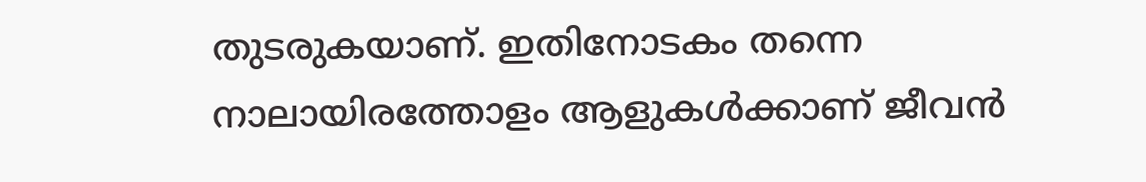തുടരുകയാണ്. ഇതിനോടകം തന്നെ നാലായിരത്തോളം ആളുകൾക്കാണ് ജീവൻ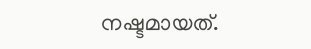നഷ്ടമായത്.